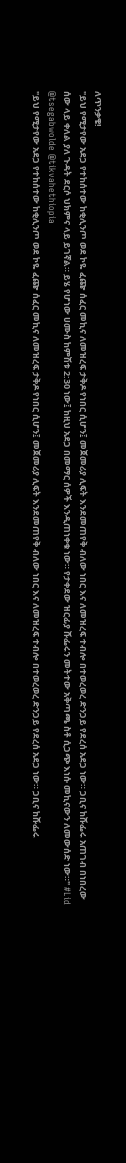ለጥንቃቄ!
"ይህ የሚታየው አደጋ የተከሰተው ከቂሊንጦ ወደ ኮዬ ፈጬ ሰፈር መኪና ለመዝረፍ ታቅዶ የነበር ሲሆን፤ መጀመሪያ ሊፍት እንደመጠየቅ ብለው ነበር እና ለመዝረፍ ተብሎ በተወረወረ ድንጋይ የደረሰ አደጋ ነው። ጋቢና ከሹፌሩ አጠገብ በነበረው ሰው ላይ ቀለል ያለ ጉዳት ደርሶ ህክምና ላይ ይገኛል። ይሄ የሆነው ሀሙስ ከምሽቱ 2:30 ነው፤ ከዚህ አደጋ በመማር ሰዎች እንዲጠነቀቁ ነው። የታቀደው ዝርፊያ ሹፌሩን መትተው አቅጣጫ ስቶ ሲጋጭ እነሱ መኪናውን ለመውሰድ ነው።" #Lid
@tsegabwolde @tikvahethiopia
"ይህ የሚታየው አደጋ የተከሰተው ከቂሊንጦ ወደ ኮዬ ፈጬ ሰፈር መኪና ለመዝረፍ ታቅዶ የነበር ሲሆን፤ መጀመሪያ ሊፍት እንደመጠየቅ ብለው ነበር እና ለመዝረፍ ተብሎ በተወረወረ ድንጋይ የደረሰ አደጋ ነው። ጋቢና ከሹፌሩ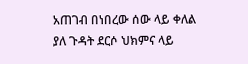አጠገብ በነበረው ሰው ላይ ቀለል ያለ ጉዳት ደርሶ ህክምና ላይ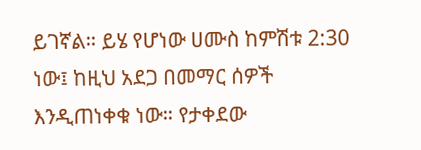ይገኛል። ይሄ የሆነው ሀሙስ ከምሽቱ 2:30 ነው፤ ከዚህ አደጋ በመማር ሰዎች እንዲጠነቀቁ ነው። የታቀደው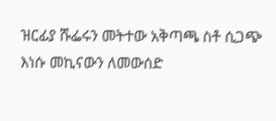ዝርፊያ ሹፌሩን መትተው አቅጣጫ ስቶ ሲጋጭ እነሱ መኪናውን ለመውሰድ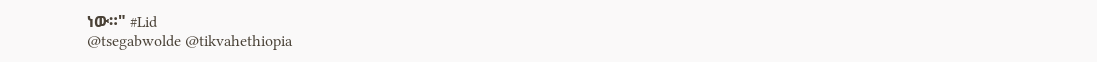ነው።" #Lid
@tsegabwolde @tikvahethiopia